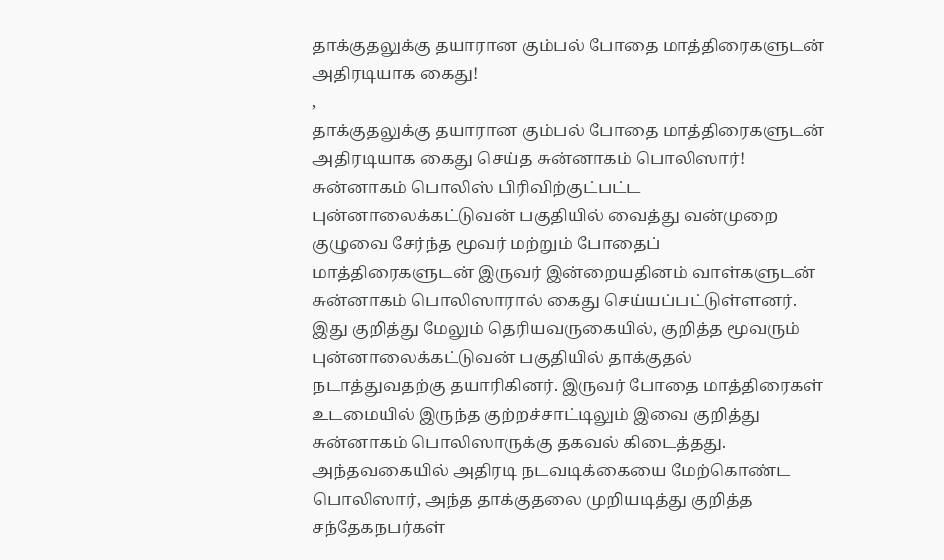தாக்குதலுக்கு தயாரான கும்பல் போதை மாத்திரைகளுடன் அதிரடியாக கைது!
,
தாக்குதலுக்கு தயாரான கும்பல் போதை மாத்திரைகளுடன் அதிரடியாக கைது செய்த சுன்னாகம் பொலிஸார்!
சுன்னாகம் பொலிஸ் பிரிவிற்குட்பட்ட புன்னாலைக்கட்டுவன் பகுதியில் வைத்து வன்முறை குழுவை சேர்ந்த மூவர் மற்றும் போதைப் மாத்திரைகளுடன் இருவர் இன்றையதினம் வாள்களுடன் சுன்னாகம் பொலிஸாரால் கைது செய்யப்பட்டுள்ளனர்.
இது குறித்து மேலும் தெரியவருகையில், குறித்த மூவரும் புன்னாலைக்கட்டுவன் பகுதியில் தாக்குதல் நடாத்துவதற்கு தயாரிகினர். இருவர் போதை மாத்திரைகள் உடமையில் இருந்த குற்றச்சாட்டிலும் இவை குறித்து சுன்னாகம் பொலிஸாருக்கு தகவல் கிடைத்தது.
அந்தவகையில் அதிரடி நடவடிக்கையை மேற்கொண்ட பொலிஸார், அந்த தாக்குதலை முறியடித்து குறித்த சந்தேகநபர்கள்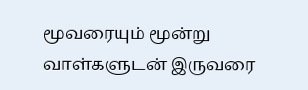மூவரையும் மூன்று வாள்களுடன் இருவரை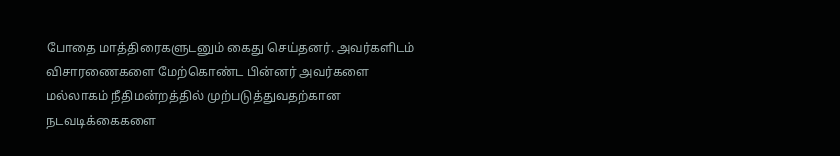போதை மாத்திரைகளுடனும் கைது செய்தனர். அவர்களிடம் விசாரணைகளை மேற்கொண்ட பின்னர் அவர்களை மல்லாகம் நீதிமன்றத்தில் முற்படுத்துவதற்கான நடவடிக்கைகளை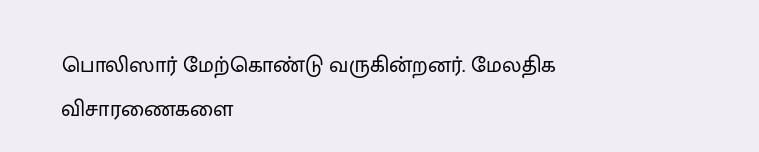பொலிஸார் மேற்கொண்டு வருகின்றனர். மேலதிக விசாரணைகளை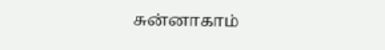சுன்னாகாம்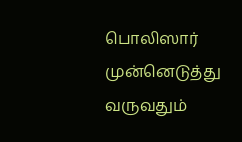பொலிஸார் முன்னெடுத்து வருவதும்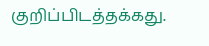குறிப்பிடத்தக்கது.